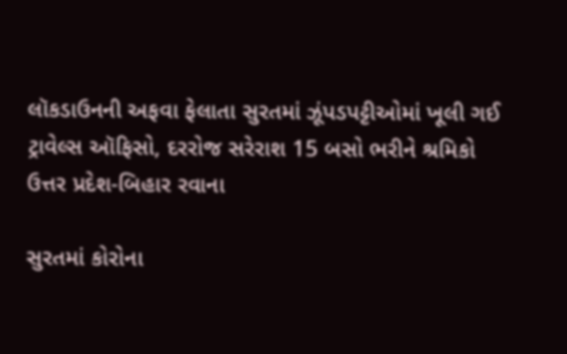લૉકડાઉનની અફવા ફેલાતા સુરતમાં ઝૂંપડપટ્ટીઓમાં ખૂલી ગઈ ટ્રાવેલ્સ ઑફિસો, દરરોજ સરેરાશ 15 બસો ભરીને શ્રમિકો ઉત્તર પ્રદેશ-બિહાર રવાના

સુરતમાં કોરોના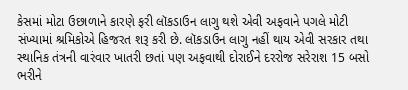કેસમાં મોટા ઉછાળાને કારણે ફરી લૉકડાઉન લાગુ થશે એવી અફવાને પગલે મોટી સંખ્યામાં શ્રમિકોએ હિજરત શરૂ કરી છે. લૉકડાઉન લાગુ નહીં થાય એવી સરકાર તથા સ્થાનિક તંત્રની વારંવાર ખાતરી છતાં પણ અફવાથી દોરાઈને દરરોજ સરેરાશ 15 બસો ભરીને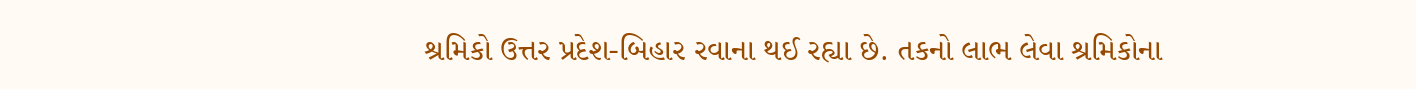શ્રમિકો ઉત્તર પ્રદેશ-બિહાર રવાના થઈ રહ્યા છે. તકનો લાભ લેવા શ્રમિકોના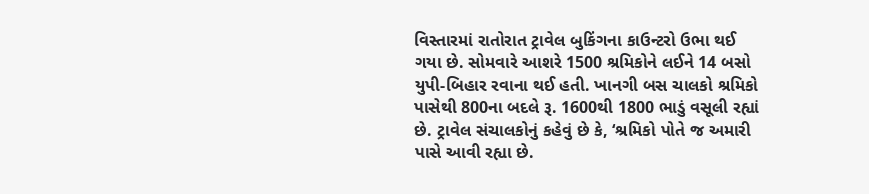વિસ્તારમાં રાતોરાત ટ્રાવેલ બુકિંગના કાઉન્ટરો ઉભા થઈ ગયા છે. સોમવારે આશરે 1500 શ્રમિકોને લઈને 14 બસો યુપી-બિહાર રવાના થઈ હતી. ખાનગી બસ ચાલકો શ્રમિકો પાસેથી 800ના બદલે રૂ. 1600થી 1800 ભાડું વસૂલી રહ્યાં છે. ટ્રાવેલ સંચાલકોનું કહેવું છે કે, ‘શ્રમિકો પોતે જ અમારી પાસે આવી રહ્યા છે.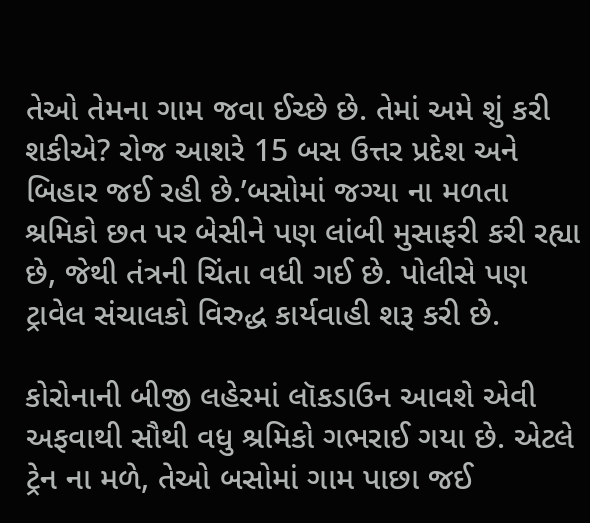તેઓ તેમના ગામ જવા ઈચ્છે છે. તેમાં અમે શું કરી શકીએ? રોજ આશરે 15 બસ ઉત્તર પ્રદેશ અને બિહાર જઈ રહી છે.’બસોમાં જગ્યા ના મળતા શ્રમિકો છત પર બેસીને પણ લાંબી મુસાફરી કરી રહ્યા છે, જેથી તંત્રની ચિંતા વધી ગઈ છે. પોલીસે પણ ટ્રાવેલ સંચાલકો વિરુદ્ધ કાર્યવાહી શરૂ કરી છે.

કોરોનાની બીજી લહેરમાં લૉકડાઉન આવશે એવી અફવાથી સૌથી વધુ શ્રમિકો ગભરાઈ ગયા છે. એટલે ટ્રેન ના મળે, તેઓ બસોમાં ગામ પાછા જઈ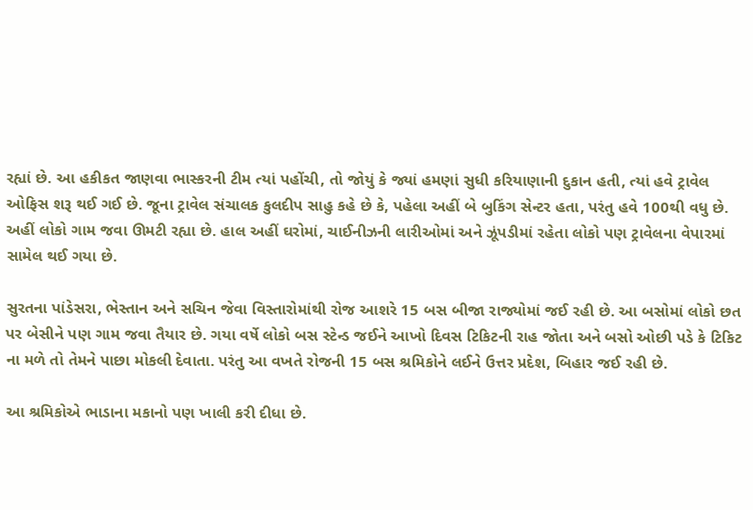રહ્યાં છે. આ હકીકત જાણવા ભાસ્કરની ટીમ ત્યાં પહોંચી, તો જોયું કે જ્યાં હમણાં સુધી કરિયાણાની દુકાન હતી, ત્યાં હવે ટ્રાવેલ ઓફિસ શરૂ થઈ ગઈ છે. જૂના ટ્રાવેલ સંચાલક કુલદીપ સાહુ કહે છે કે, પહેલા અહીં બે બુકિંગ સેન્ટર હતા, પરંતુ હવે 100થી વધુ છે. અહીં લોકો ગામ જવા ઊમટી રહ્યા છે. હાલ અહીં ઘરોમાં, ચાઈનીઝની લારીઓમાં અને ઝૂંપડીમાં રહેતા લોકો પણ ટ્રાવેલના વેપારમાં સામેલ થઈ ગયા છે.

સુરતના પાંડેસરા, ભેસ્તાન અને સચિન જેવા વિસ્તારોમાંથી રોજ આશરે 15 બસ બીજા રાજ્યોમાં જઈ રહી છે. આ બસોમાં લોકો છત પર બેસીને પણ ગામ જવા તૈયાર છે. ગયા વર્ષે લોકો બસ સ્ટેન્ડ જઈને આખો દિવસ ટિકિટની રાહ જોતા અને બસો ઓછી પડે કે ટિકિટ ના મળે તો તેમને પાછા મોકલી દેવાતા. પરંતુ આ વખતે રોજની 15 બસ શ્રમિકોને લઈને ઉત્તર પ્રદેશ, બિહાર જઈ રહી છે.

આ શ્રમિકોએ ભાડાના મકાનો પણ ખાલી કરી દીધા છે.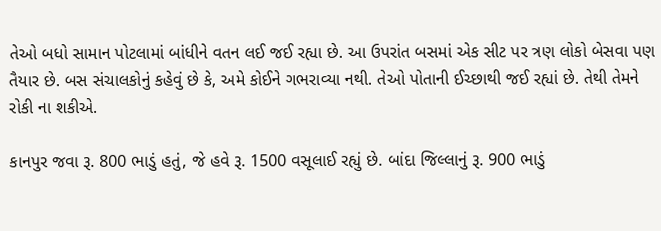તેઓ બધો સામાન પોટલામાં બાંધીને વતન લઈ જઈ રહ્યા છે. આ ઉપરાંત બસમાં એક સીટ પર ત્રણ લોકો બેસવા પણ તૈયાર છે. બસ સંચાલકોનું કહેવું છે કે, અમે કોઈને ગભરાવ્યા નથી. તેઓ પોતાની ઈચ્છાથી જઈ રહ્યાં છે. તેથી તેમને રોકી ના શકીએ.

કાનપુર જવા રૂ. 800 ભાડું હતું, જે હવે રૂ. 1500 વસૂલાઈ રહ્યું છે. બાંદા જિલ્લાનું રૂ. 900 ભાડું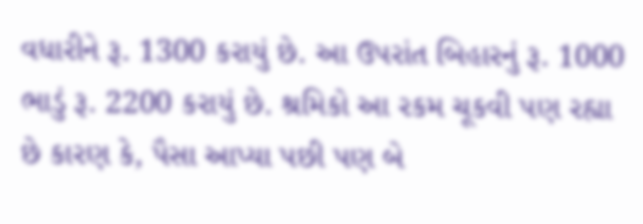વધારીને રૂ. 1300 કરાયું છે. આ ઉપરાંત બિહારનું રૂ. 1000 ભાડું રૂ. 2200 કરાયું છે. શ્રમિકો આ રકમ ચૂકવી પણ રહ્યા છે કારણ કે, પૈસા આપ્યા પછી પણ બે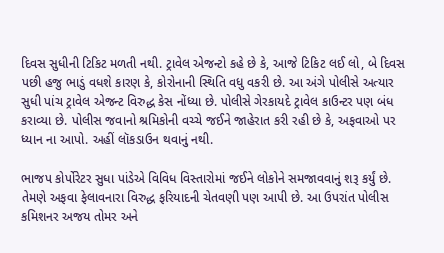દિવસ સુધીની ટિકિટ મળતી નથી. ટ્રાવેલ એજન્ટો કહે છે કે, આજે ટિકિટ લઈ લો, બે દિવસ પછી હજુ ભાડું વધશે કારણ કે, કોરોનાની સ્થિતિ વધુ વકરી છે. આ અંગે પોલીસે અત્યાર સુધી પાંચ ટ્રાવેલ એજન્ટ વિરુદ્ધ કેસ નોંધ્યા છે. પોલીસે ગેરકાયદે ટ્રાવેલ કાઉન્ટર પણ બંધ કરાવ્યા છે. પોલીસ જવાનો શ્રમિકોની વચ્ચે જઈને જાહેરાત કરી રહી છે કે, અફવાઓ પર ધ્યાન ના આપો. અહીં લૉકડાઉન થવાનું નથી.

ભાજપ કોર્પોરેટર સુધા પાંડેએ વિવિધ વિસ્તારોમાં જઈને લોકોને સમજાવવાનું શરૂ કર્યું છે. તેમણે અફવા ફેલાવનારા વિરુદ્ધ ફરિયાદની ચેતવણી પણ આપી છે. આ ઉપરાંત પોલીસ કમિશનર અજય તોમર અને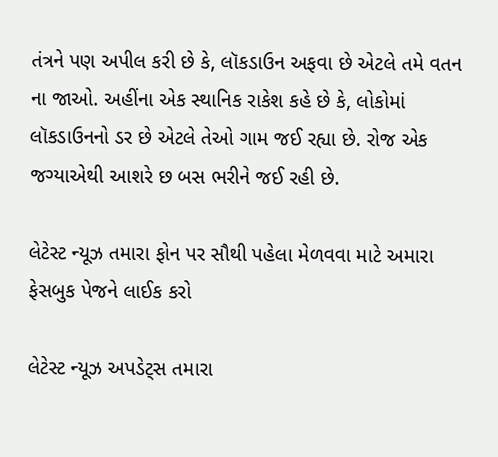તંત્રને પણ અપીલ કરી છે કે, લૉકડાઉન અફવા છે એટલે તમે વતન ના જાઓ. અહીંના એક સ્થાનિક રાકેશ કહે છે કે, લોકોમાં લૉકડાઉનનો ડર છે એટલે તેઓ ગામ જઈ રહ્યા છે. રોજ એક જગ્યાએથી આશરે છ બસ ભરીને જઈ રહી છે.

લેટેસ્ટ ન્યૂઝ તમારા ફોન પર સૌથી પહેલા મેળવવા માટે અમારા ફેસબુક પેજને લાઈક કરો

લેટેસ્ટ ન્યૂઝ અપડેટ્સ તમારા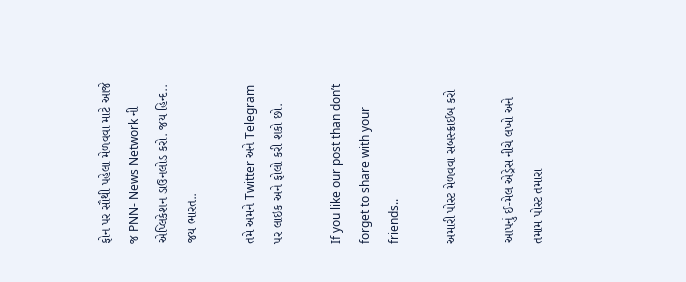ફોન પર સૌથી પહેલા મેળવવા માટે આજે જ PNN- News Network ની એપ્લિકેશન ડાઉનલોડ કરો. જય હિન્દ.. જય ભારત..

તમે અમને Twitter અને Telegram પર લાઇક અને ફોલો કરી શકો છો.

If you like our post than don’t forget to share with your friends..

અમારી પોસ્ટ મેળવવા સબસ્ક્રાઈબ કરો

આપનું ઈ-મેલ એડ્રેસ નીચે લખો અને તમામ પોસ્ટ તમારા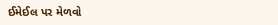ઈમેઈલ પર મેળવો